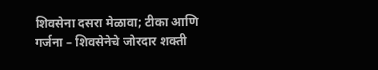शिवसेना दसरा मेळावा; टीका आणि गर्जना – शिवसेनेचे जोरदार शक्ती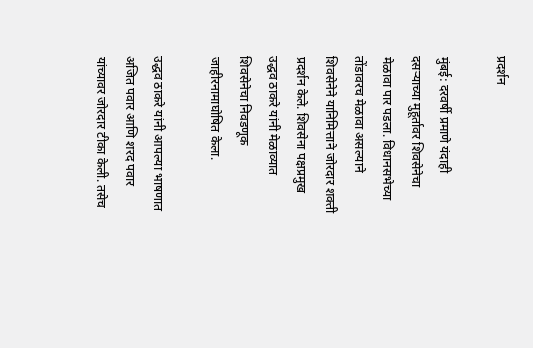प्रदर्शन

मुंबई: दरवर्षी प्रमाणे यंदाही दसऱ्याच्या मुहूर्तावर शिवसेनेचा मेळावा पार पडला. विधानसभेच्या तोंडावरच मेळावा असल्याने शिवसेनेने यानिमित्ताने जोरदार शक्ती प्रदर्शन केले. शिवसेना पक्षप्रमुख उद्धव ठाकरे यांनी मेळाव्यात शिवसेनेचा निवडणूक जाहीरनामाघोषित केला.

उद्धव ठाकरे यांनी आपल्या भाषणात अजित पवार आणि शरद पवार यांच्यावर जोरदार टीका केली. तसेच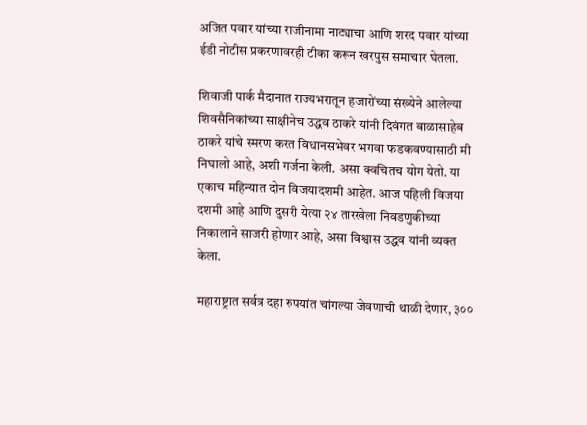अजित पवार यांच्या राजीनामा नाट्याचा आणि शरद पवार यांच्या ईडी नोटीस प्रकरणावरही टीका करून खरपुस समाचार घेतला.

शिवाजी पार्क मैदानात राज्यभरातून हजारोंच्या संख्येने आलेल्या शिवसैनिकांच्या साक्षीनेच उद्धव ठाकरे यांनी दिवंगत बाळासाहेब ठाकरे यांचे स्मरण करत विधानसभेवर भगवा फडकवण्यासाठी मी निघालो आहे, अशी गर्जना केली. असा क्वचितच योग येतो. या एकाच महिन्यात दोन विजयादशमी आहेत. आज पहिली विजया दशमी आहे आणि दुसरी येत्या २४ तारखेला निवडणुकीच्या निकालाने साजरी होणार आहे, असा विश्वास उद्धव यांनी व्यक्त केला.

महाराष्ट्रात सर्वत्र दहा रुपयांत चांगल्या जेवणाची थाळी देणार, ३००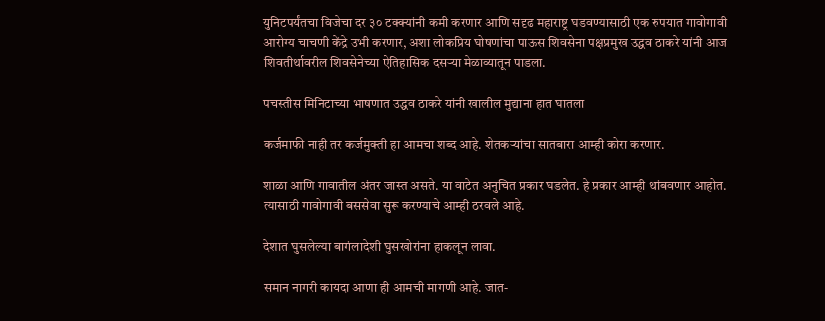युनिटपर्यंतचा विजेचा दर ३० टक्क्यांनी कमी करणार आणि सदृढ महाराष्ट्र घडवण्यासाठी एक रुपयात गावोगावी आरोग्य चाचणी केंद्रे उभी करणार, अशा लोकप्रिय घोषणांचा पाऊस शिवसेना पक्षप्रमुख उद्धव ठाकरे यांनी आज शिवतीर्थावरील शिवसेनेच्या ऐतिहासिक दसऱ्या मेळाव्यातून पाडला.

पचस्तीस मिनिटाच्या भाषणात उद्धव ठाकरे यांनी खालील मुद्याना हात घातला

कर्जमाफी नाही तर कर्जमुक्ती हा आमचा शब्द आहे. शेतकऱ्यांचा सातबारा आम्ही कोरा करणार.

शाळा आणि गावातील अंतर जास्त असते. या वाटेत अनुचित प्रकार घडलेत. हे प्रकार आम्ही थांबवणार आहोत. त्यासाठी गावोगावी बससेवा सुरू करण्याचे आम्ही ठरवले आहे.

देशात घुसलेल्या बागंलादेशी घुसखोरांना हाकलून लावा.

समान नागरी कायदा आणा ही आमची मागणी आहे. जात-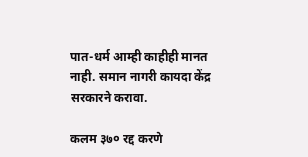पात-धर्म आम्ही काहीही मानत नाही. समान नागरी कायदा केंद्र सरकारने करावा.

कलम ३७० रद्द करणे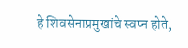हे शिवसेनाप्रमुखांचे स्वप्न होते,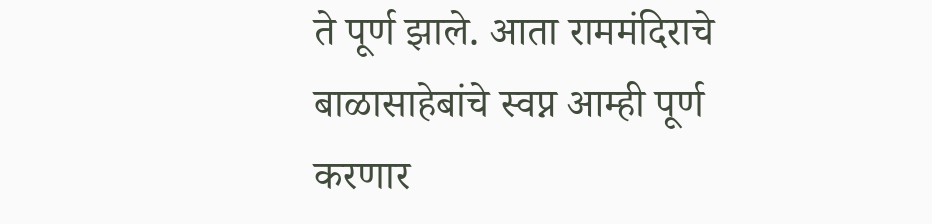ते पूर्ण झाले. आता राममंदिराचे बाळासाहेबांचे स्वप्न आम्ही पूर्ण करणार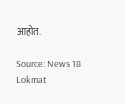आहोत.

Source: News 18 Lokmat